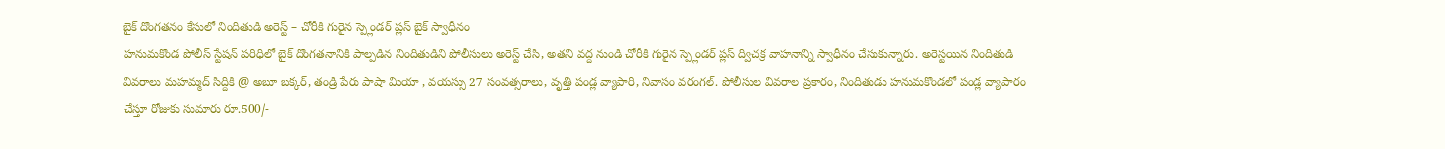బైక్ దొంగతనం కేసులో నిందితుడి అరెస్ట్ – చోరీకి గురైన స్ప్లెండర్ ప్లస్ బైక్ స్వాధీనం
హనుమకొండ పోలీస్ స్టేషన్ పరిధిలో బైక్ దొంగతనానికి పాల్పడిన నిందితుడిని పోలీసులు అరెస్ట్ చేసి, అతని వద్ద నుండి చోరీకి గురైన స్ప్లెండర్ ప్లస్ ద్విచక్ర వాహనాన్ని స్వాధీనం చేసుకున్నారు. అరెస్టయిన నిందితుడి వివరాలు మహమ్మద్ సిద్దికి @ అబూ బక్కర్, తండ్రి పేరు పాషా మియా , వయస్సు 27 సంవత్సరాలు, వృత్తి పండ్ల వ్యాపారి, నివాసం వరంగల్. పోలీసుల వివరాల ప్రకారం, నిందితుడు హనుమకొండలో పండ్ల వ్యాపారం చేస్తూ రోజుకు సుమారు రూ.500/-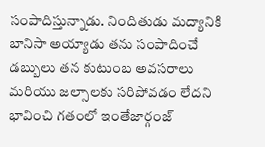సంపాదిస్తున్నాడు. నిందితుడు మద్యానికి బానిసా అయ్యాడు తను సంపాదించే డబ్బులు తన కుటుంబ అవసరాలు మరియు జల్సాలకు సరిపోవడం లేదని భావించి గతంలో ఇంతేజార్గంజ్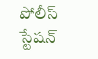పోలీస్ స్టేషన్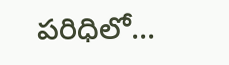పరిధిలో...